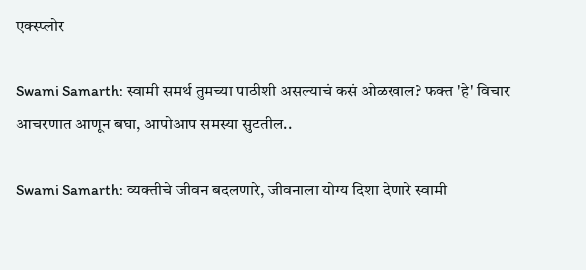एक्स्प्लोर

Swami Samarth: स्वामी समर्थ तुमच्या पाठीशी असल्याचं कसं ओळखाल? फक्त 'हे' विचार आचरणात आणून बघा, आपोआप समस्या सुटतील..

Swami Samarth: व्यक्तीचे जीवन बदलणारे, जीवनाला योग्य दिशा देणारे स्वामी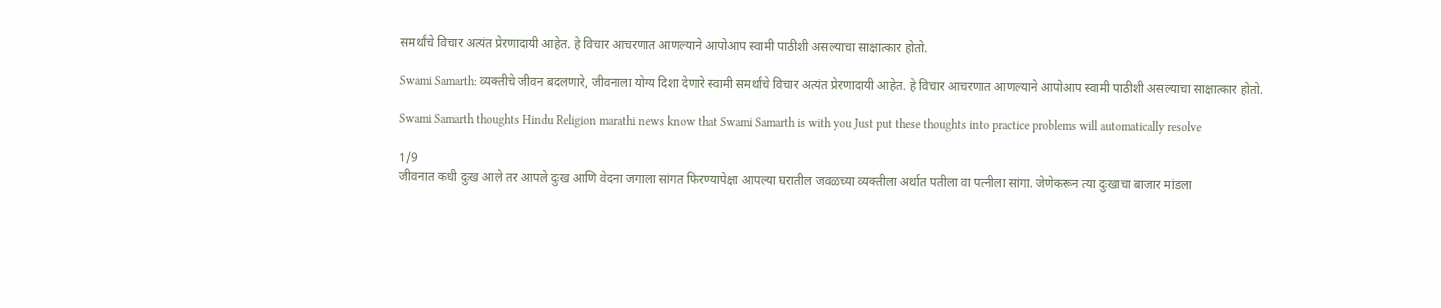समर्थांचे विचार अत्यंत प्रेरणादायी आहेत. हे विचार आचरणात आणल्याने आपोआप स्वामी पाठीशी असल्याचा साक्षात्कार होतो.

Swami Samarth: व्यक्तीचे जीवन बदलणारे, जीवनाला योग्य दिशा देणारे स्वामी समर्थांचे विचार अत्यंत प्रेरणादायी आहेत. हे विचार आचरणात आणल्याने आपोआप स्वामी पाठीशी असल्याचा साक्षात्कार होतो.

Swami Samarth thoughts Hindu Religion marathi news know that Swami Samarth is with you Just put these thoughts into practice problems will automatically resolve

1/9
जीवनात कधी दुःख आले तर आपले दुःख आणि वेदना जगाला सांगत फिरण्यापेक्षा आपल्या घरातील जवळच्या व्यक्तीला अर्थात पतीला वा पत्नीला सांगा. जेणेकरून त्या दुःखाचा बाजार मांडला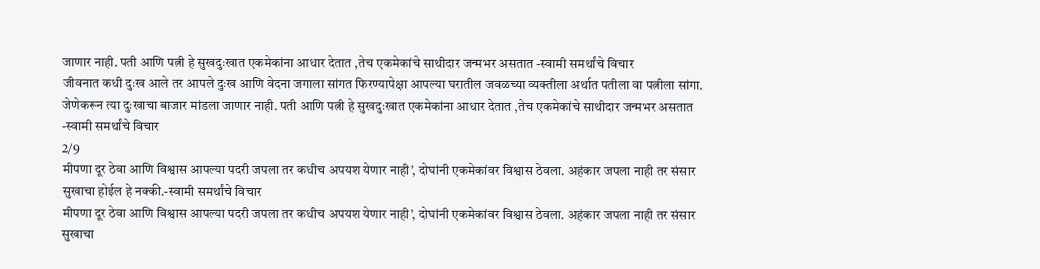जाणार नाही. पती आणि पत्नी हे सुखदुःखात एकमेकांना आधार देतात ,तेच एकमेकांचे साथीदार जन्मभर असतात -स्वामी समर्थांचे विचार
जीवनात कधी दुःख आले तर आपले दुःख आणि वेदना जगाला सांगत फिरण्यापेक्षा आपल्या घरातील जवळच्या व्यक्तीला अर्थात पतीला वा पत्नीला सांगा. जेणेकरून त्या दुःखाचा बाजार मांडला जाणार नाही. पती आणि पत्नी हे सुखदुःखात एकमेकांना आधार देतात ,तेच एकमेकांचे साथीदार जन्मभर असतात -स्वामी समर्थांचे विचार
2/9
मीपणा दूर ठेवा आणि विश्वास आपल्या पदरी जपला तर कधीच अपयश येणार नाही’, दोघांनी एकमेकांवर विश्वास ठेवला. अहंकार जपला नाही तर संसार सुखाचा होईल हे नक्की.-स्वामी समर्थांचे विचार
मीपणा दूर ठेवा आणि विश्वास आपल्या पदरी जपला तर कधीच अपयश येणार नाही’, दोघांनी एकमेकांवर विश्वास ठेवला. अहंकार जपला नाही तर संसार सुखाचा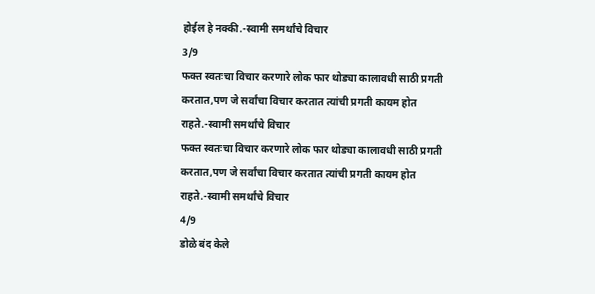होईल हे नक्की.-स्वामी समर्थांचे विचार
3/9
फक्त स्वतःचा विचार करणारे लोक फार थोड्या कालावधी साठी प्रगती करतात,पण जे सर्वांचा विचार करतात त्यांची प्रगती कायम होत राहते.-स्वामी समर्थांचे विचार
फक्त स्वतःचा विचार करणारे लोक फार थोड्या कालावधी साठी प्रगती करतात,पण जे सर्वांचा विचार करतात त्यांची प्रगती कायम होत राहते.-स्वामी समर्थांचे विचार
4/9
डोळे बंद केले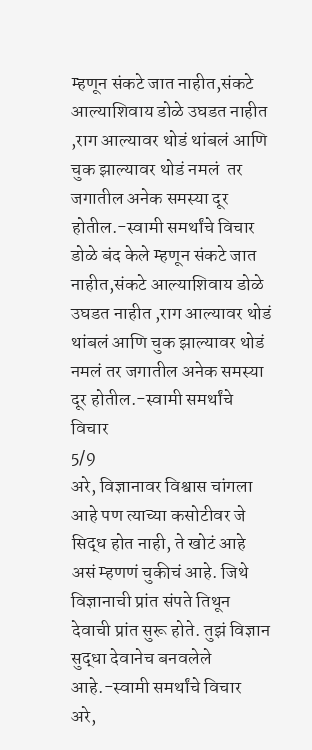म्हणून संकटे जात नाहीत,संकटे आल्याशिवाय डोळे उघडत नाहीत ,राग आल्यावर थोडं थांबलं आणि  चुक झाल्यावर थोडं नमलं  तर जगातील अनेक समस्या दूर होतील.-स्वामी समर्थांचे विचार
डोळे बंद केले म्हणून संकटे जात नाहीत,संकटे आल्याशिवाय डोळे उघडत नाहीत ,राग आल्यावर थोडं थांबलं आणि चुक झाल्यावर थोडं नमलं तर जगातील अनेक समस्या दूर होतील.-स्वामी समर्थांचे विचार
5/9
अरे, विज्ञानावर विश्वास चांगला आहे पण त्याच्या कसोटीवर जे सिद्ध होत नाही, ते खोटं आहे असं म्हणणं चुकीचं आहे. जिथे विज्ञानाची प्रांत संपते तिथून देवाची प्रांत सुरू होते. तुझं विज्ञान सुद्धा देवानेच बनवलेले आहे.-स्वामी समर्थांचे विचार
अरे,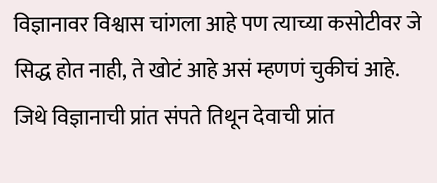विज्ञानावर विश्वास चांगला आहे पण त्याच्या कसोटीवर जे सिद्ध होत नाही, ते खोटं आहे असं म्हणणं चुकीचं आहे. जिथे विज्ञानाची प्रांत संपते तिथून देवाची प्रांत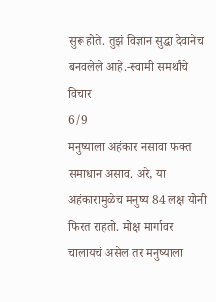सुरू होते. तुझं विज्ञान सुद्धा देवानेच बनवलेले आहे.-स्वामी समर्थांचे विचार
6/9
मनुष्याला अहंकार नसावा फक्त समाधान असाव. अरे, या अहंकारामुळेच मनुष्य 84 लक्ष योनी फिरत राहतो. मोक्ष मार्गावर चालायचं असेल तर मनुष्याला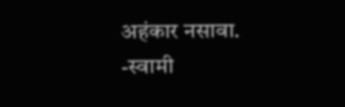अहंकार नसावा. -स्वामी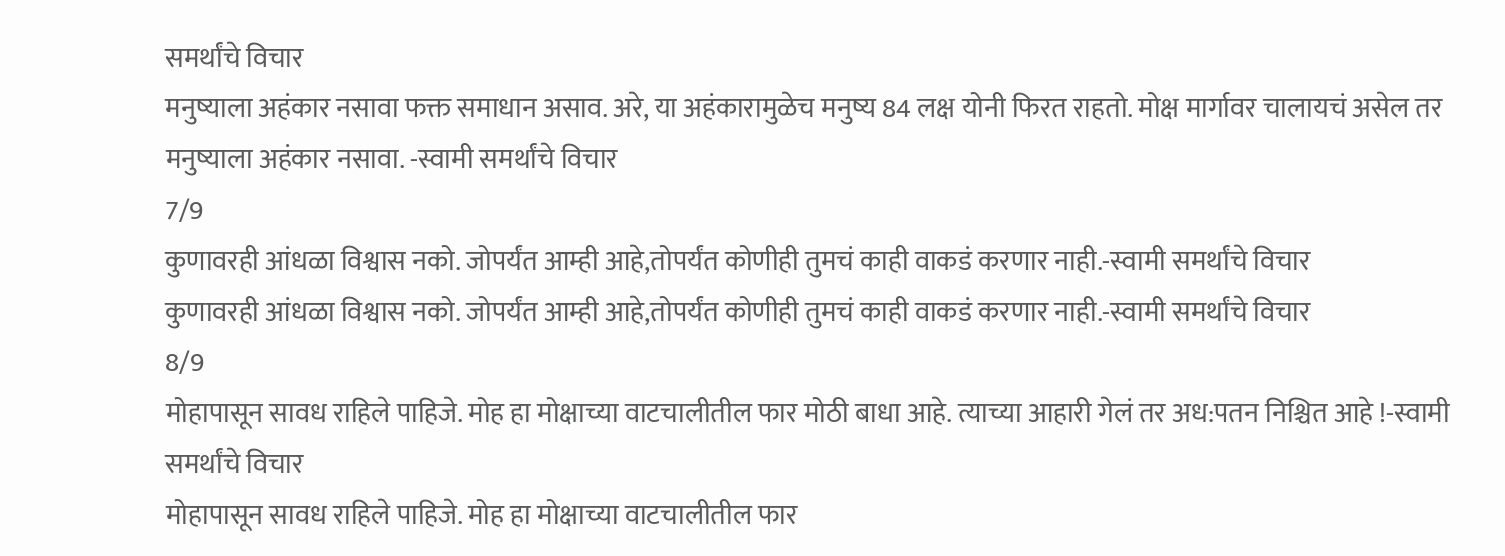समर्थांचे विचार
मनुष्याला अहंकार नसावा फक्त समाधान असाव. अरे, या अहंकारामुळेच मनुष्य 84 लक्ष योनी फिरत राहतो. मोक्ष मार्गावर चालायचं असेल तर मनुष्याला अहंकार नसावा. -स्वामी समर्थांचे विचार
7/9
कुणावरही आंधळा विश्वास नको. जोपर्यंत आम्ही आहे,तोपर्यंत कोणीही तुमचं काही वाकडं करणार नाही.-स्वामी समर्थांचे विचार
कुणावरही आंधळा विश्वास नको. जोपर्यंत आम्ही आहे,तोपर्यंत कोणीही तुमचं काही वाकडं करणार नाही.-स्वामी समर्थांचे विचार
8/9
मोहापासून सावध राहिले पाहिजे. मोह हा मोक्षाच्या वाटचालीतील फार मोठी बाधा आहे. त्याच्या आहारी गेलं तर अध:पतन निश्चित आहे !-स्वामी समर्थांचे विचार
मोहापासून सावध राहिले पाहिजे. मोह हा मोक्षाच्या वाटचालीतील फार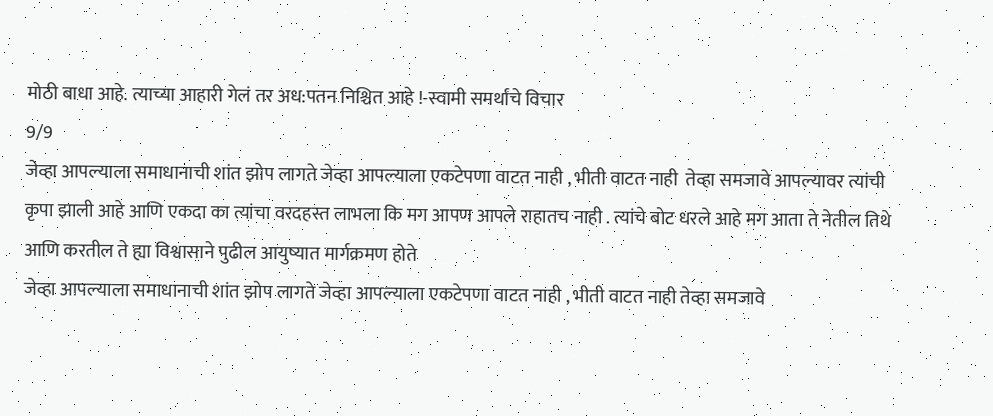मोठी बाधा आहे. त्याच्या आहारी गेलं तर अध:पतन निश्चित आहे !-स्वामी समर्थांचे विचार
9/9
जेव्हा आपल्याला समाधानाची शांत झोप लागते जेव्हा आपल्याला एकटेपणा वाटत नाही , भीती वाटत नाही  तेव्हा समजावे आपल्यावर त्यांची कृपा झाली आहे आणि एकदा का त्यांचा वरदहस्त लाभला कि मग आपण आपले राहातच नाही . त्यांचे बोट धरले आहे मग आता ते नेतील तिथे आणि करतील ते ह्या विश्वासाने पुढील आयुष्यात मार्गक्रमण होते
जेव्हा आपल्याला समाधानाची शांत झोप लागते जेव्हा आपल्याला एकटेपणा वाटत नाही , भीती वाटत नाही तेव्हा समजावे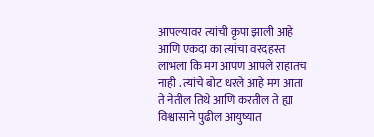आपल्यावर त्यांची कृपा झाली आहे आणि एकदा का त्यांचा वरदहस्त लाभला कि मग आपण आपले राहातच नाही . त्यांचे बोट धरले आहे मग आता ते नेतील तिथे आणि करतील ते ह्या विश्वासाने पुढील आयुष्यात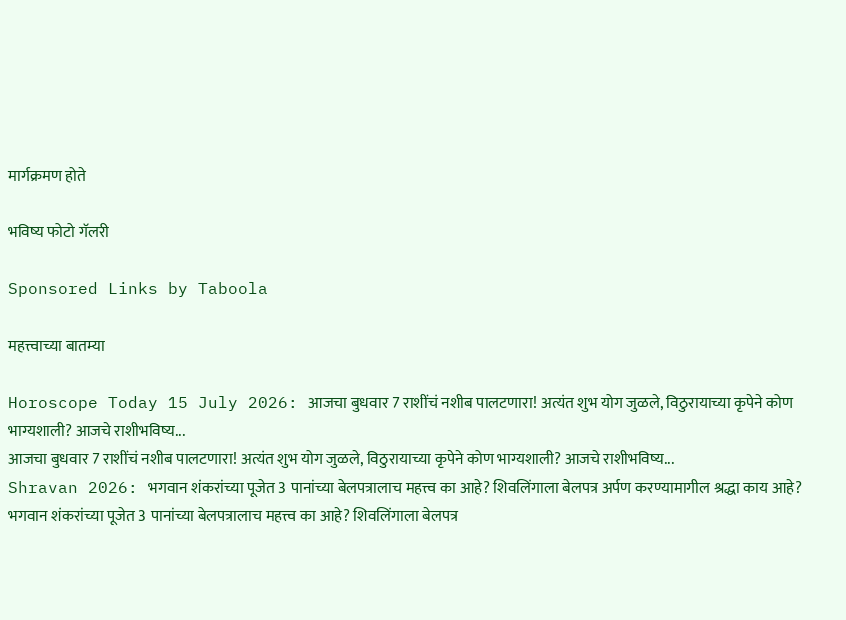मार्गक्रमण होते

भविष्य फोटो गॅलरी

Sponsored Links by Taboola

महत्त्वाच्या बातम्या

Horoscope Today 15 July 2026: आजचा बुधवार 7 राशींचं नशीब पालटणारा! अत्यंत शुभ योग जुळले, विठुरायाच्या कृपेने कोण भाग्यशाली? आजचे राशीभविष्य...
आजचा बुधवार 7 राशींचं नशीब पालटणारा! अत्यंत शुभ योग जुळले, विठुरायाच्या कृपेने कोण भाग्यशाली? आजचे राशीभविष्य...
Shravan 2026: भगवान शंकरांच्या पूजेत 3 पानांच्या बेलपत्रालाच महत्त्व का आहे? शिवलिंगाला बेलपत्र अर्पण करण्यामागील श्रद्धा काय आहे?
भगवान शंकरांच्या पूजेत 3 पानांच्या बेलपत्रालाच महत्त्व का आहे? शिवलिंगाला बेलपत्र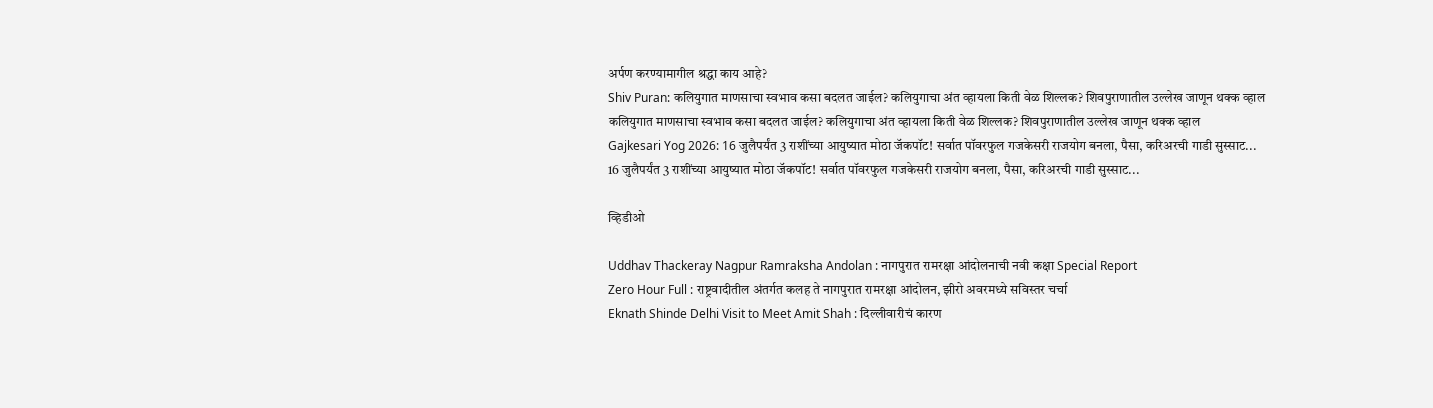अर्पण करण्यामागील श्रद्धा काय आहे?
Shiv Puran: कलियुगात माणसाचा स्वभाव कसा बदलत जाईल? कलियुगाचा अंत व्हायला किती वेळ शिल्लक? शिवपुराणातील उल्लेख जाणून थक्क व्हाल
कलियुगात माणसाचा स्वभाव कसा बदलत जाईल? कलियुगाचा अंत व्हायला किती वेळ शिल्लक? शिवपुराणातील उल्लेख जाणून थक्क व्हाल
Gajkesari Yog 2026: 16 जुलैपर्यंत 3 राशींच्या आयुष्यात मोठा जॅकपॉट! सर्वात पॉवरफुल गजकेसरी राजयोग बनला, पैसा, करिअरची गाडी सुस्साट...
16 जुलैपर्यंत 3 राशींच्या आयुष्यात मोठा जॅकपॉट! सर्वात पॉवरफुल गजकेसरी राजयोग बनला, पैसा, करिअरची गाडी सुस्साट...

व्हिडीओ

Uddhav Thackeray Nagpur Ramraksha Andolan : नागपुरात रामरक्षा आंदोलनाची नवी कक्षा Special Report
Zero Hour Full : राष्ट्रवादीतील अंतर्गत कलह ते नागपुरात रामरक्षा आंदोलन, झीरो अवरमध्ये सविस्तर चर्चा
Eknath Shinde Delhi Visit to Meet Amit Shah : दिल्लीवारीचं कारण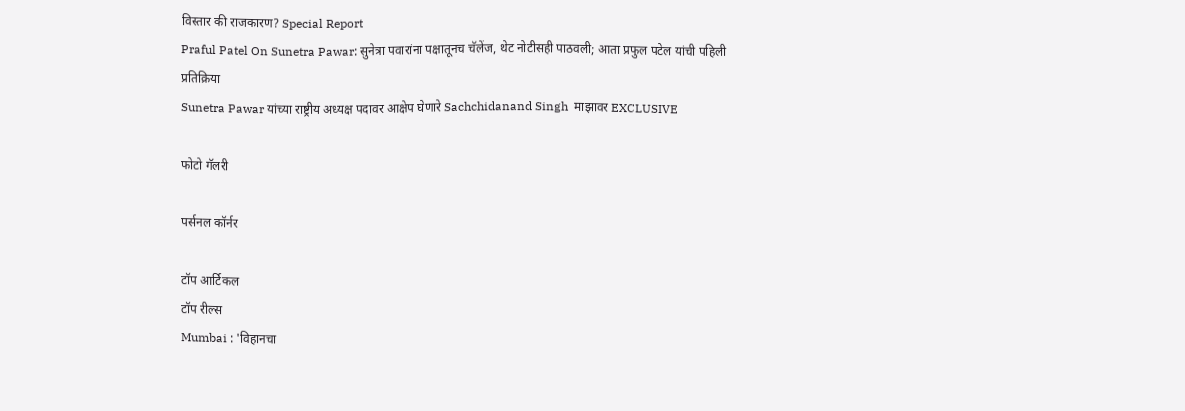विस्तार की राजकारण? Special Report
Praful Patel On Sunetra Pawar: सुनेत्रा पवारांना पक्षातूनच चॅलेंज, थेट नोटीसही पाठवली; आता प्रफुल पटेल यांची पहिली प्रतिक्रिया
Sunetra Pawar यांच्या राष्ट्रीय अध्यक्ष पदावर आक्षेप घेणारे Sachchidanand Singh  माझावर EXCLUSIVE

फोटो गॅलरी

पर्सनल कॉर्नर

टॉप आर्टिकल
टॉप रील्स
Mumbai : 'विहानचा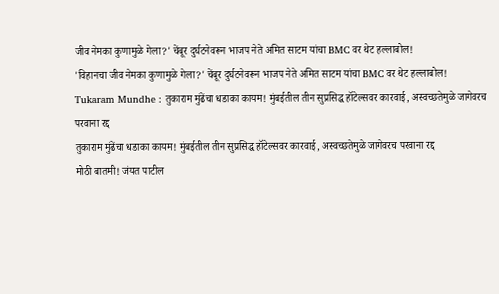जीव नेमका कुणामुळे गेला?' चेंबूर दुर्घटनेवरून भाजप नेते अमित साटम यांचा BMC वर थेट हल्लाबोल!
'विहानचा जीव नेमका कुणामुळे गेला?' चेंबूर दुर्घटनेवरून भाजप नेते अमित साटम यांचा BMC वर थेट हल्लाबोल!
Tukaram Mundhe : तुकाराम मुंढेंचा धडाका कायम! मुंबईतील तीन सुप्रसिद्ध हॉटेल्सवर कारवाई, अस्वच्छतेमुळे जागेवरच परवाना रद्द
तुकाराम मुंढेंचा धडाका कायम! मुंबईतील तीन सुप्रसिद्ध हॉटेल्सवर कारवाई, अस्वच्छतेमुळे जागेवरच परवाना रद्द
मोठी बातमी! जंयत पाटील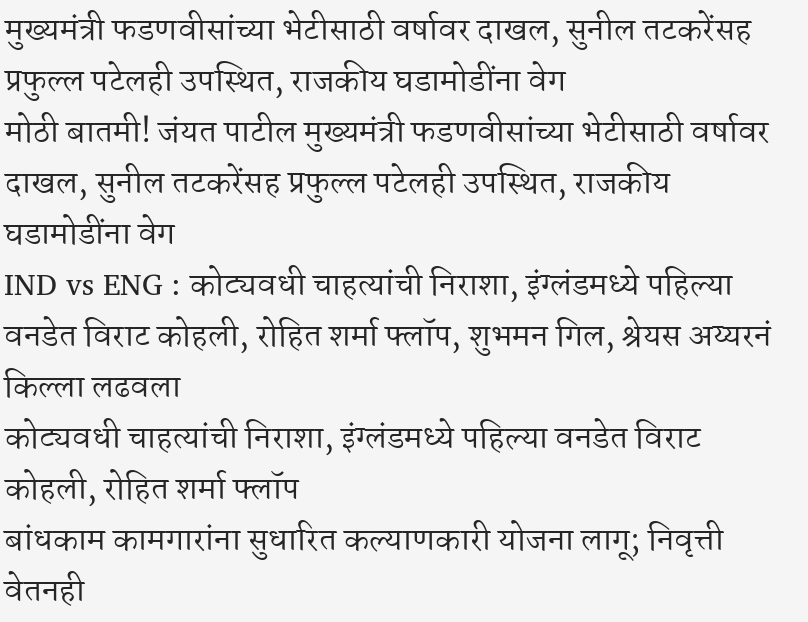मुख्यमंत्री फडणवीसांच्या भेटीसाठी वर्षावर दाखल, सुनील तटकरेंसह प्रफुल्ल पटेलही उपस्थित, राजकीय घडामोडींना वेग
मोठी बातमी! जंयत पाटील मुख्यमंत्री फडणवीसांच्या भेटीसाठी वर्षावर दाखल, सुनील तटकरेंसह प्रफुल्ल पटेलही उपस्थित, राजकीय घडामोडींना वेग
IND vs ENG : कोट्यवधी चाहत्यांची निराशा, इंग्लंडमध्ये पहिल्या वनडेत विराट कोहली, रोहित शर्मा फ्लॉप, शुभमन गिल, श्रेयस अय्यरनं किल्ला लढवला
कोट्यवधी चाहत्यांची निराशा, इंग्लंडमध्ये पहिल्या वनडेत विराट कोहली, रोहित शर्मा फ्लॉप
बांधकाम कामगारांना सुधारित कल्याणकारी योजना लागू; निवृत्ती वेतनही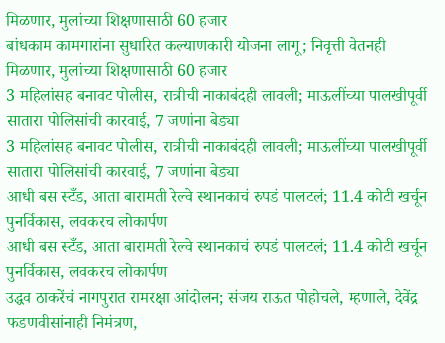मिळणार, मुलांच्या शिक्षणासाठी 60 हजार
बांधकाम कामगारांना सुधारित कल्याणकारी योजना लागू; निवृत्ती वेतनही मिळणार, मुलांच्या शिक्षणासाठी 60 हजार
3 महिलांसह बनावट पोलीस, रात्रीची नाकाबंदही लावली; माऊलींच्या पालखीपूर्वी सातारा पोलिसांची कारवाई, 7 जणांना बेड्या
3 महिलांसह बनावट पोलीस, रात्रीची नाकाबंदही लावली; माऊलींच्या पालखीपूर्वी सातारा पोलिसांची कारवाई, 7 जणांना बेड्या
आधी बस स्टँड, आता बारामती रेल्वे स्थानकाचं रुपडं पालटलं; 11.4 कोटी खर्चून पुनर्विकास, लवकरच लोकार्पण
आधी बस स्टँड, आता बारामती रेल्वे स्थानकाचं रुपडं पालटलं; 11.4 कोटी खर्चून पुनर्विकास, लवकरच लोकार्पण
उद्धव ठाकरेंचं नागपुरात रामरक्षा आंदोलन; संजय राऊत पोहोचले, म्हणाले, देवेंद्र फडणवीसांनाही निमंत्रण,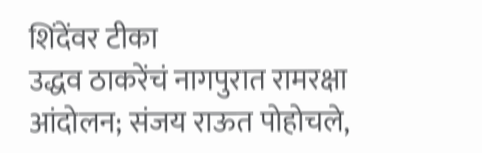शिंदेंवर टीका
उद्धव ठाकरेंचं नागपुरात रामरक्षा आंदोलन; संजय राऊत पोहोचले,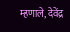म्हणाले, देवेंद्र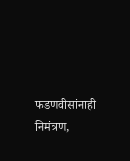फडणवीसांनाही निमंत्रण,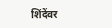शिंदेंवर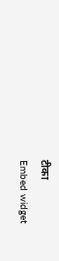टीका
Embed widget